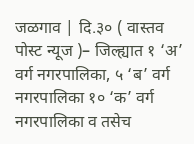जळगाव | दि.३० ( वास्तव पोस्ट न्यूज )– जिल्ह्यात १ ‘अ’ वर्ग नगरपालिका, ५ ‘ब’ वर्ग नगरपालिका १० ‘क’ वर्ग नगरपालिका व तसेच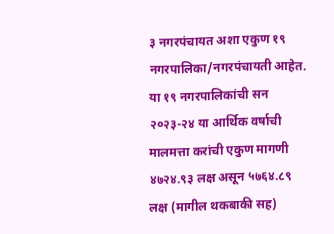३ नगरपंचायत अशा एकुण १९ नगरपालिका/नगरपंचायती आहेत. या १९ नगरपालिकांची सन २०२३-२४ या आर्थिक वर्षाची मालमत्ता करांची एकुण मागणी ४७२४.९३ लक्ष असून ५७६४.८९ लक्ष (मागील थकबाकी सह)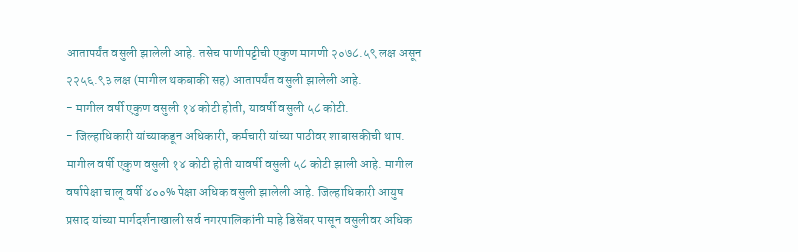आतापर्यंत वसुली झालेली आहे. तसेच पाणीपट्टीची एकुण मागणी २०७८.५९ लक्ष असून २२५६.९३ लक्ष (मागील थकबाकी सह) आतापर्यंत वसुली झालेली आहे.
- मागील वर्षी एकुण वसुली १४ कोटी होती, यावर्षी वसुली ५८ कोटी.
- जिल्हाधिकारी यांच्याकडून अधिकारी, कर्मचारी यांच्या पाठीवर शाबासकीची थाप.
मागील वर्षी एकुण वसुली १४ कोटी होती यावर्षी वसुली ५८ कोटी झाली आहे. मागील वर्षापेक्षा चालू वर्षी ४००% पेक्षा अधिक वसुली झालेली आहे. जिल्हाधिकारी आयुष प्रसाद यांच्या मार्गदर्शनाखाली सर्व नगरपालिकांनी माहे डिसेंबर पासून वसुलीवर अधिक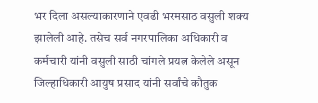भर दिला असल्याकारणाने एवढी भरमसाठ वसुली शक्य झालेली आहे. तसेच सर्व नगरपालिका अधिकारी व कर्मचारी यांनी वसुली साठी चांगले प्रयत्न केलेले असून जिल्हाधिकारी आयुष प्रसाद यांनी सर्वांचे कौतुक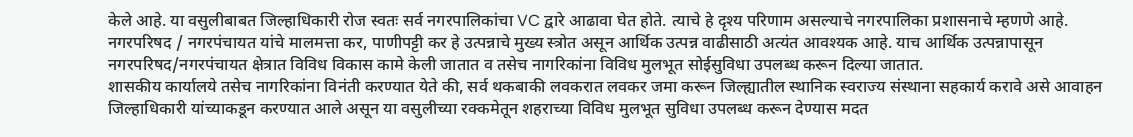केले आहे. या वसुलीबाबत जिल्हाधिकारी रोज स्वतः सर्व नगरपालिकांचा VC द्वारे आढावा घेत होते. त्याचे हे दृश्य परिणाम असल्याचे नगरपालिका प्रशासनाचे म्हणणे आहे.
नगरपरिषद / नगरपंचायत यांचे मालमत्ता कर, पाणीपट्टी कर हे उत्पन्नाचे मुख्य स्त्रोत असून आर्थिक उत्पन्न वाढीसाठी अत्यंत आवश्यक आहे. याच आर्थिक उत्पन्नापासून नगरपरिषद/नगरपंचायत क्षेत्रात विविध विकास कामे केली जातात व तसेच नागरिकांना विविध मुलभूत सोईसुविधा उपलब्ध करून दिल्या जातात.
शासकीय कार्यालये तसेच नागरिकांना विनंती करण्यात येते की, सर्व थकबाकी लवकरात लवकर जमा करून जिल्ह्यातील स्थानिक स्वराज्य संस्थाना सहकार्य करावे असे आवाहन जिल्हाधिकारी यांच्याकडून करण्यात आले असून या वसुलीच्या रक्कमेतून शहराच्या विविध मुलभूत सुविधा उपलब्ध करून देण्यास मदत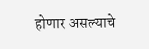होणार असल्याचे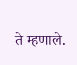ते म्हणाले.